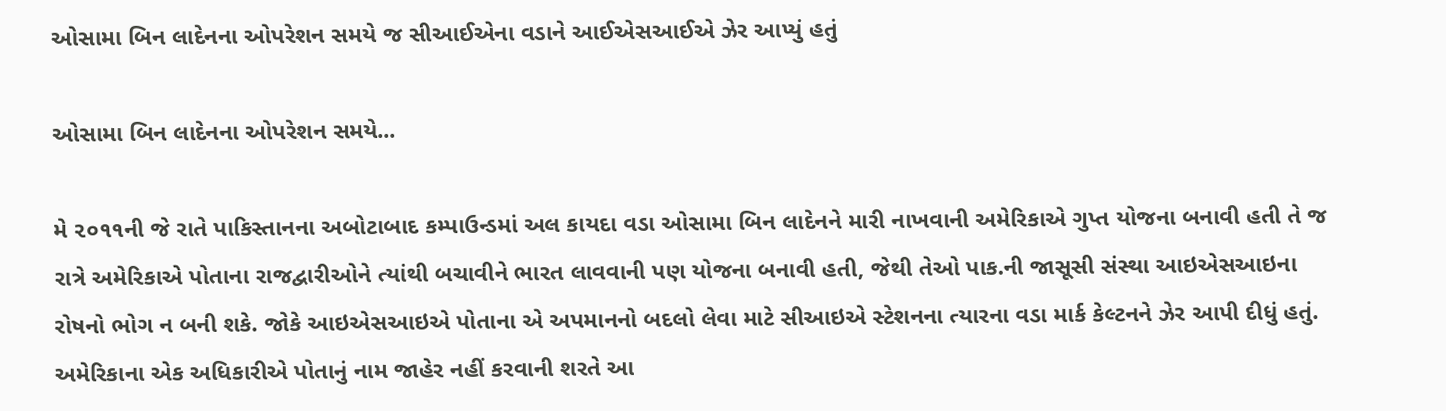ઓસામા બિન લાદેનના ઓપરેશન સમયે જ સીઆઈએના વડાને આઈએસઆઈએ ઝેર આપ્યું હતું

ઓસામા બિન લાદેનના ઓપરેશન સમયે...

મે ૨૦૧૧ની જે રાતે પાકિસ્તાનના અબોટાબાદ કમ્પાઉન્ડમાં અલ કાયદા વડા ઓસામા બિન લાદેનને મારી નાખવાની અમેરિકાએ ગુપ્ત યોજના બનાવી હતી તે જ રાત્રે અમેરિકાએ પોતાના રાજદ્વારીઓને ત્યાંથી બચાવીને ભારત લાવવાની પણ યોજના બનાવી હતી, જેથી તેઓ પાક.ની જાસૂસી સંસ્થા આઇએસઆઇના રોષનો ભોગ ન બની શકે. જોકે આઇએસઆઇએ પોતાના એ અપમાનનો બદલો લેવા માટે સીઆઇએ સ્ટેશનના ત્યારના વડા માર્ક કેલ્ટનને ઝેર આપી દીધું હતું. અમેરિકાના એક અધિકારીએ પોતાનું નામ જાહેર નહીં કરવાની શરતે આ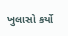ખુલાસો કર્યો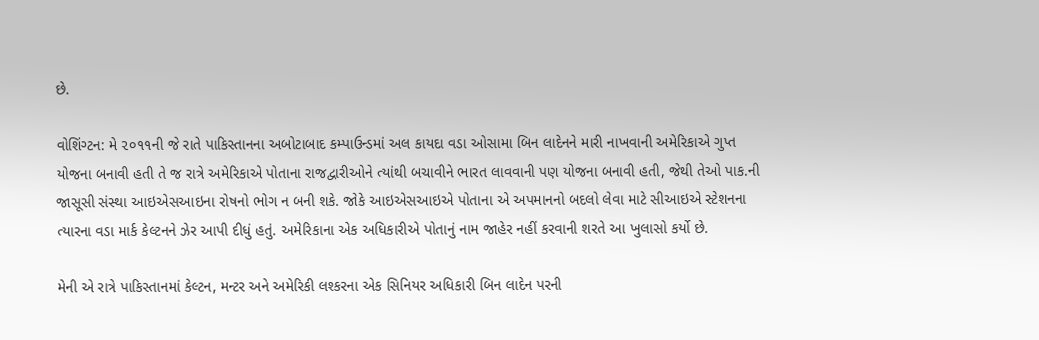છે.

વોશિંગ્ટન: મે ૨૦૧૧ની જે રાતે પાકિસ્તાનના અબોટાબાદ કમ્પાઉન્ડમાં અલ કાયદા વડા ઓસામા બિન લાદેનને મારી નાખવાની અમેરિકાએ ગુપ્ત યોજના બનાવી હતી તે જ રાત્રે અમેરિકાએ પોતાના રાજદ્વારીઓને ત્યાંથી બચાવીને ભારત લાવવાની પણ યોજના બનાવી હતી, જેથી તેઓ પાક.ની જાસૂસી સંસ્થા આઇએસઆઇના રોષનો ભોગ ન બની શકે. જોકે આઇએસઆઇએ પોતાના એ અપમાનનો બદલો લેવા માટે સીઆઇએ સ્ટેશનના ત્યારના વડા માર્ક કેલ્ટનને ઝેર આપી દીધું હતું. અમેરિકાના એક અધિકારીએ પોતાનું નામ જાહેર નહીં કરવાની શરતે આ ખુલાસો કર્યો છે.

મેની એ રાત્રે પાકિસ્તાનમાં કેલ્ટન, મન્ટર અને અમેરિકી લશ્કરના એક સિનિયર અધિકારી બિન લાદેન પરની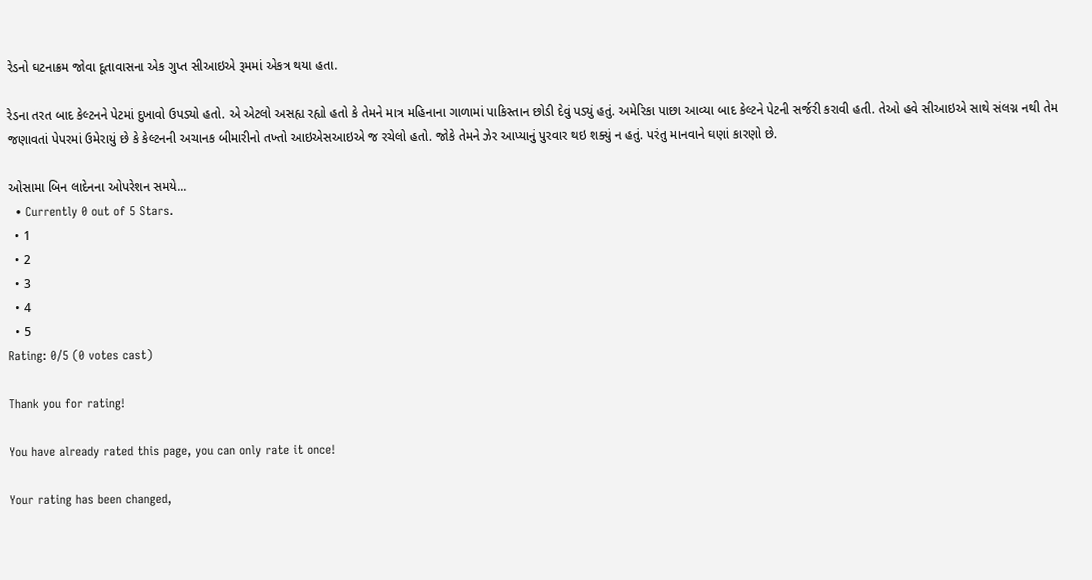રેડનો ઘટનાક્રમ જોવા દૂતાવાસના એક ગુપ્ત સીઆઇએ રૂમમાં એકત્ર થયા હતા.

રેડના તરત બાદ કેલ્ટનને પેટમાં દુખાવો ઉપડ્યો હતો. એ એટલો અસહ્ય રહ્યો હતો કે તેમને માત્ર મહિનાના ગાળામાં પાકિસ્તાન છોડી દેવું પડ્યું હતું. અમેરિકા પાછા આવ્યા બાદ કેલ્ટને પેટની સર્જરી કરાવી હતી. તેઓ હવે સીઆઇએ સાથે સંલગ્ન નથી તેમ જણાવતાં પેપરમાં ઉમેરાયું છે કે કેલ્ટનની અચાનક બીમારીનો તખ્તો આઇએસઆઇએ જ રચેલો હતો. જોકે તેમને ઝેર આપ્યાનું પુરવાર થઇ શક્યું ન હતું. પરંતુ માનવાને ઘણાં કારણો છે.

ઓસામા બિન લાદેનના ઓપરેશન સમયે...
  • Currently 0 out of 5 Stars.
  • 1
  • 2
  • 3
  • 4
  • 5
Rating: 0/5 (0 votes cast)

Thank you for rating!

You have already rated this page, you can only rate it once!

Your rating has been changed,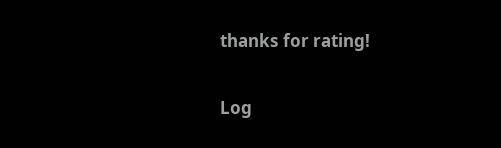thanks for rating!

Log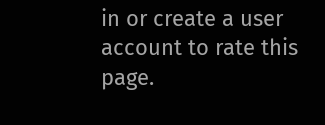in or create a user account to rate this page.